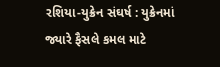રશિયા-યુક્રેન સંઘર્ષ : યુક્રેનમાં જ્યારે ફૈસલે કમલ માટે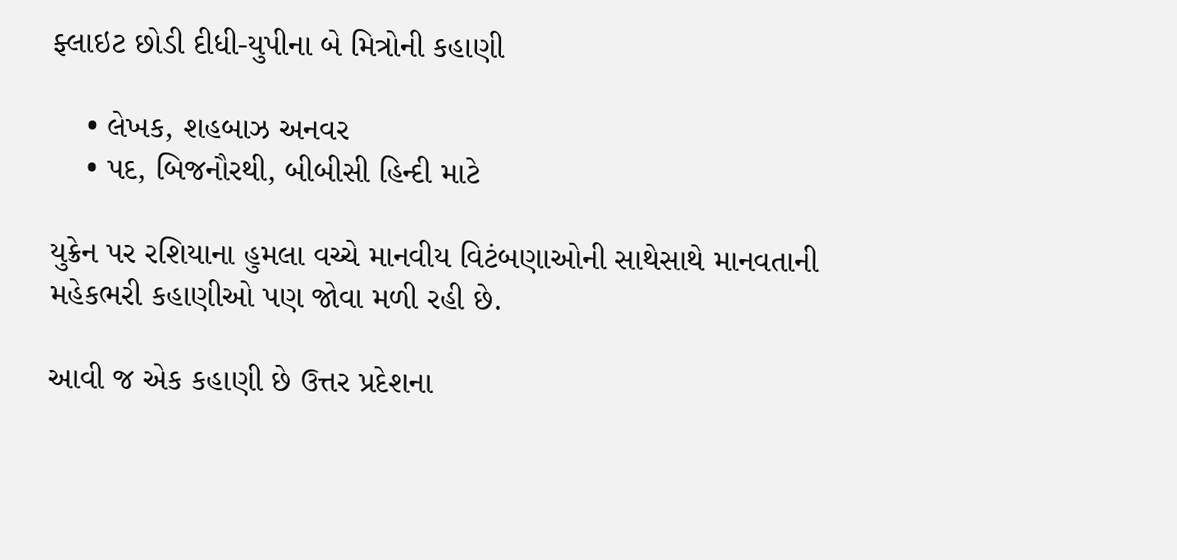ફ્લાઇટ છોડી દીધી-યુપીના બે મિત્રોની કહાણી

    • લેખક, શહબાઝ અનવર
    • પદ, બિજનૌરથી, બીબીસી હિન્દી માટે

યુક્રેન પર રશિયાના હુમલા વચ્ચે માનવીય વિટંબણાઓની સાથેસાથે માનવતાની મહેકભરી કહાણીઓ પણ જોવા મળી રહી છે.

આવી જ એક કહાણી છે ઉત્તર પ્રદેશના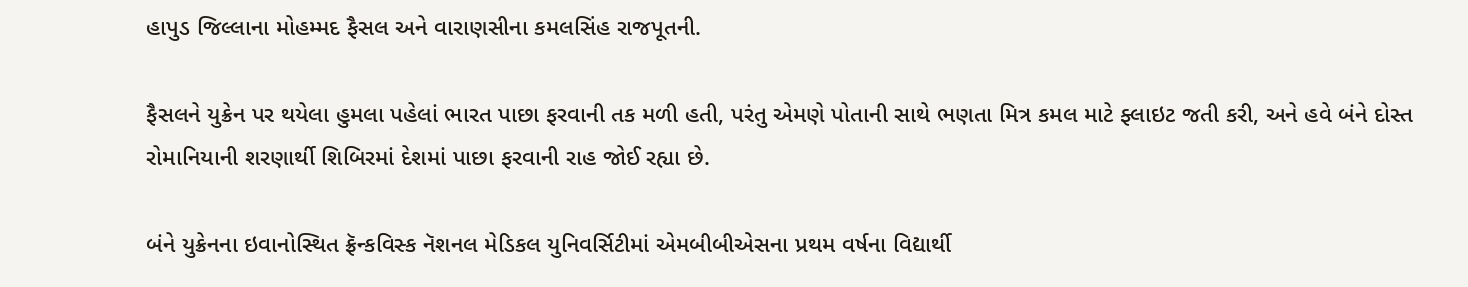હાપુડ જિલ્લાના મોહમ્મદ ફૈસલ અને વારાણસીના કમલસિંહ રાજપૂતની.

ફૈસલને યુક્રેન પર થયેલા હુમલા પહેલાં ભારત પાછા ફરવાની તક મળી હતી, પરંતુ એમણે પોતાની સાથે ભણતા મિત્ર કમલ માટે ફ્લાઇટ જતી કરી, અને હવે બંને દોસ્ત રોમાનિયાની શરણાર્થી શિબિરમાં દેશમાં પાછા ફરવાની રાહ જોઈ રહ્યા છે.

બંને યુક્રેનના ઇવાનોસ્થિત ફ્રૅન્કવિસ્ક નૅશનલ મેડિકલ યુનિવર્સિટીમાં એમબીબીએસના પ્રથમ વર્ષના વિદ્યાર્થી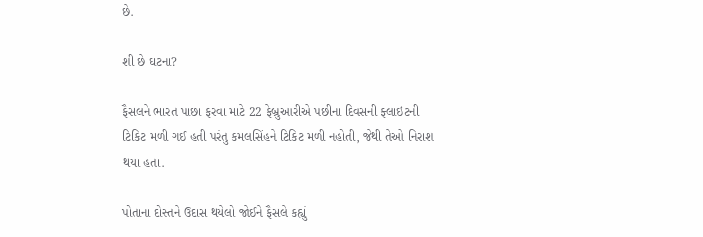છે.

શી છે ઘટના?

ફૈસલને ભારત પાછા ફરવા માટે 22 ફેબ્રુઆરીએ પછીના દિવસની ફ્લાઇટની ટિકિટ મળી ગઈ હતી પરંતુ કમલસિંહને ટિકિટ મળી નહોતી, જેથી તેઓ નિરાશ થયા હતા.

પોતાના દોસ્તને ઉદાસ થયેલો જોઈને ફૈસલે કહ્યું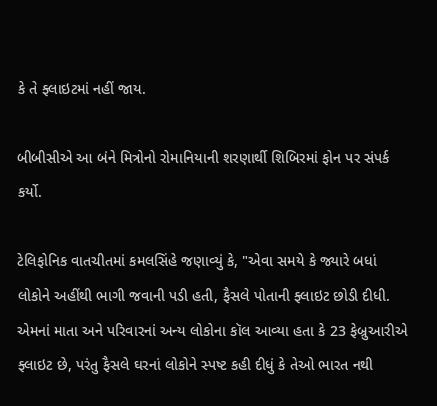કે તે ફ્લાઇટમાં નહીં જાય.

બીબીસીએ આ બંને મિત્રોનો રોમાનિયાની શરણાર્થી શિબિરમાં ફોન પર સંપર્ક કર્યો.

ટેલિફોનિક વાતચીતમાં કમલસિંહે જણાવ્યું કે, "એવા સમયે કે જ્યારે બધાં લોકોને અહીંથી ભાગી જવાની પડી હતી, ફૈસલે પોતાની ફ્લાઇટ છોડી દીધી. એમનાં માતા અને પરિવારનાં અન્ય લોકોના કૉલ આવ્યા હતા કે 23 ફેબ્રુઆરીએ ફ્લાઇટ છે, પરંતુ ફૈસલે ઘરનાં લોકોને સ્પષ્ટ કહી દીધું કે તેઓ ભારત નથી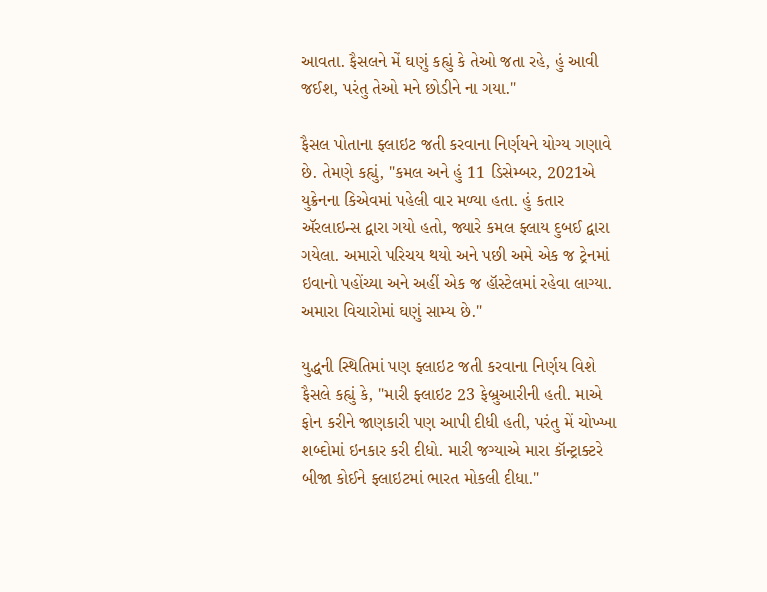આવતા. ફૈસલને મેં ઘણું કહ્યું કે તેઓ જતા રહે, હું આવી જઈશ, પરંતુ તેઓ મને છોડીને ના ગયા."

ફૈસલ પોતાના ફ્લાઇટ જતી કરવાના નિર્ણયને યોગ્ય ગણાવે છે. તેમણે કહ્યું, "કમલ અને હું 11 ડિસેમ્બર, 2021એ યુક્રેનના કિએવમાં પહેલી વાર મળ્યા હતા. હું કતાર ઍરલાઇન્સ દ્વારા ગયો હતો, જ્યારે કમલ ફ્લાય દુબઈ દ્વારા ગયેલા. અમારો પરિચય થયો અને પછી અમે એક જ ટ્રેનમાં ઇવાનો પહોંચ્યા અને અહીં એક જ હૉસ્ટેલમાં રહેવા લાગ્યા. અમારા વિચારોમાં ઘણું સામ્ય છે."

યુદ્ધની સ્થિતિમાં પણ ફ્લાઇટ જતી કરવાના નિર્ણય વિશે ફૈસલે કહ્યું કે, "મારી ફ્લાઇટ 23 ફેબ્રુઆરીની હતી. માએ ફોન કરીને જાણકારી પણ આપી દીધી હતી, પરંતુ મેં ચોખ્ખા શબ્દોમાં ઇનકાર કરી દીધો. મારી જગ્યાએ મારા કૉન્ટ્રાક્ટરે બીજા કોઈને ફ્લાઇટમાં ભારત મોકલી દીધા."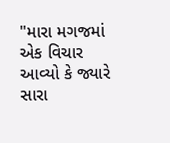"મારા મગજમાં એક વિચાર આવ્યો કે જ્યારે સારા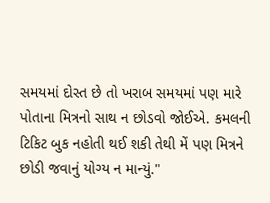સમયમાં દોસ્ત છે તો ખરાબ સમયમાં પણ મારે પોતાના મિત્રનો સાથ ન છોડવો જોઈએ. કમલની ટિકિટ બુક નહોતી થઈ શકી તેથી મેં પણ મિત્રને છોડી જવાનું યોગ્ય ન માન્યું."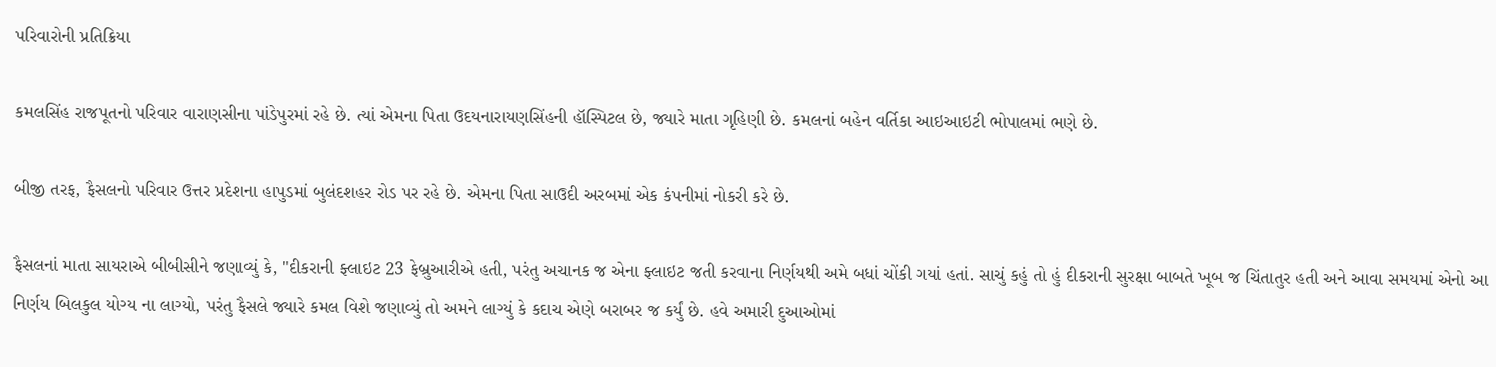પરિવારોની પ્રતિક્રિયા

કમલસિંહ રાજપૂતનો પરિવાર વારાણસીના પાંડેપુરમાં રહે છે. ત્યાં એમના પિતા ઉદયનારાયણસિંહની હૉસ્પિટલ છે, જ્યારે માતા ગૃહિણી છે. કમલનાં બહેન વર્તિકા આઇઆઇટી ભોપાલમાં ભણે છે.

બીજી તરફ, ફૈસલનો પરિવાર ઉત્તર પ્રદેશના હાપુડમાં બુલંદશહર રોડ પર રહે છે. એમના પિતા સાઉદી અરબમાં એક કંપનીમાં નોકરી કરે છે.

ફૈસલનાં માતા સાયરાએ બીબીસીને જણાવ્યું કે, "દીકરાની ફ્લાઇટ 23 ફેબ્રુઆરીએ હતી, પરંતુ અચાનક જ એના ફ્લાઇટ જતી કરવાના નિર્ણયથી અમે બધાં ચોંકી ગયાં હતાં. સાચું કહું તો હું દીકરાની સુરક્ષા બાબતે ખૂબ જ ચિંતાતુર હતી અને આવા સમયમાં એનો આ નિર્ણય બિલકુલ યોગ્ય ના લાગ્યો, પરંતુ ફૈસલે જ્યારે કમલ વિશે જણાવ્યું તો અમને લાગ્યું કે કદાચ એણે બરાબર જ કર્યું છે. હવે અમારી દુઆઓમાં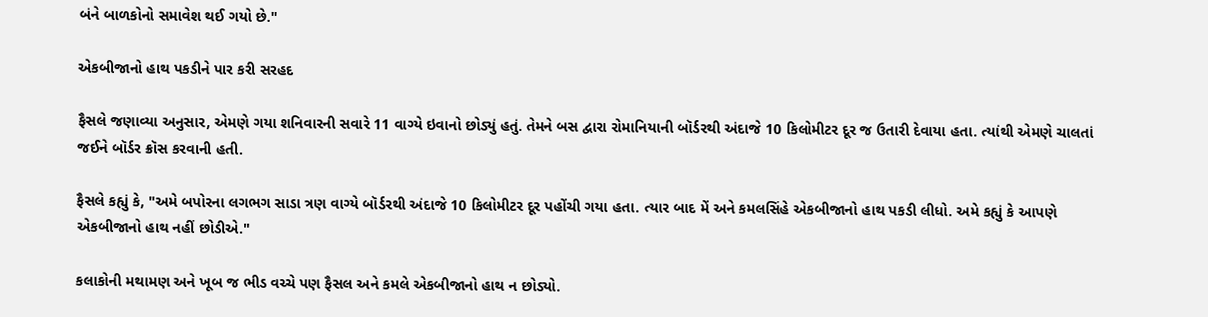બંને બાળકોનો સમાવેશ થઈ ગયો છે."

એકબીજાનો હાથ પકડીને પાર કરી સરહદ

ફૈસલે જણાવ્યા અનુસાર, એમણે ગયા શનિવારની સવારે 11 વાગ્યે ઇવાનો છોડ્યું હતું. તેમને બસ દ્વારા રોમાનિયાની બૉર્ડરથી અંદાજે 10 કિલોમીટર દૂર જ ઉતારી દેવાયા હતા. ત્યાંથી એમણે ચાલતાં જઈને બૉર્ડર ક્રૉસ કરવાની હતી.

ફૈસલે કહ્યું કે, "અમે બપોરના લગભગ સાડા ત્રણ વાગ્યે બૉર્ડરથી અંદાજે 10 કિલોમીટર દૂર પહોંચી ગયા હતા. ત્યાર બાદ મેં અને કમલસિંહે એકબીજાનો હાથ પકડી લીધો. અમે કહ્યું કે આપણે એકબીજાનો હાથ નહીં છોડીએ."

કલાકોની મથામણ અને ખૂબ જ ભીડ વચ્ચે પણ ફૈસલ અને કમલે એકબીજાનો હાથ ન છોડ્યો.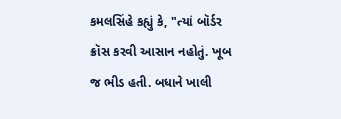કમલસિંહે કહ્યું કે, "ત્યાં બૉર્ડર ક્રૉસ કરવી આસાન નહોતું. ખૂબ જ ભીડ હતી. બધાને ખાલી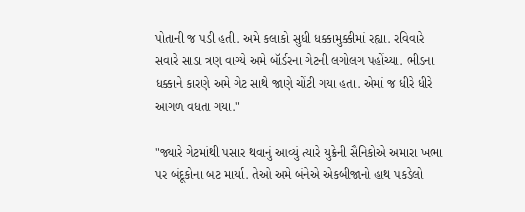પોતાની જ પડી હતી. અમે કલાકો સુધી ધક્કામુક્કીમાં રહ્યા. રવિવારે સવારે સાડા ત્રણ વાગ્યે અમે બૉર્ડરના ગેટની લગોલગ પહોંચ્યા. ભીડના ધક્કાને કારણે અમે ગેટ સાથે જાણે ચોંટી ગયા હતા. એમાં જ ધીરે ધીરે આગળ વધતા ગયા."

"જ્યારે ગેટમાંથી પસાર થવાનું આવ્યું ત્યારે યુક્રેની સૈનિકોએ અમારા ખભા પર બંદૂકોના બટ માર્યા. તેઓ અમે બંનેએ એકબીજાનો હાથ પકડેલો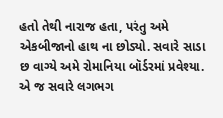હતો તેથી નારાજ હતા, પરંતુ અમે એકબીજાનો હાથ ના છોડ્યો. સવારે સાડા છ વાગ્યે અમે રોમાનિયા બૉર્ડરમાં પ્રવેશ્યા. એ જ સવારે લગભગ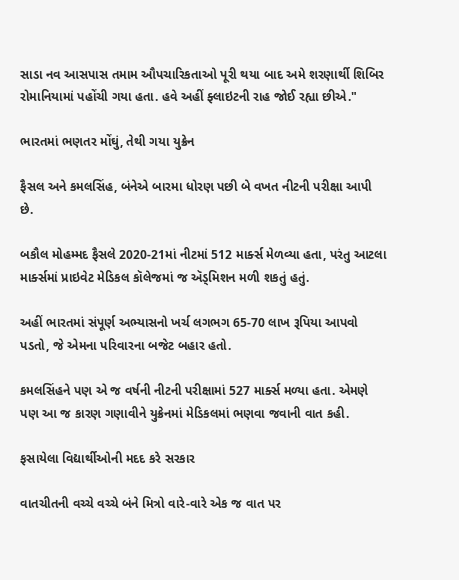સાડા નવ આસપાસ તમામ ઔપચારિકતાઓ પૂરી થયા બાદ અમે શરણાર્થી શિબિર રોમાનિયામાં પહોંચી ગયા હતા. હવે અહીં ફ્લાઇટની રાહ જોઈ રહ્યા છીએ."

ભારતમાં ભણતર મોંઘું, તેથી ગયા યુક્રેન

ફૈસલ અને કમલસિંહ, બંનેએ બારમા ધોરણ પછી બે વખત નીટની પરીક્ષા આપી છે.

બકૌલ મોહમ્મદ ફૈસલે 2020-21માં નીટમાં 512 માર્ક્સ મેળવ્યા હતા, પરંતુ આટલા માર્ક્સમાં પ્રાઇવેટ મેડિકલ કૉલેજમાં જ ઍડ્મિશન મળી શકતું હતું.

અહીં ભારતમાં સંપૂર્ણ અભ્યાસનો ખર્ચ લગભગ 65-70 લાખ રૂપિયા આપવો પડતો, જે એમના પરિવારના બજેટ બહાર હતો.

કમલસિંહને પણ એ જ વર્ષની નીટની પરીક્ષામાં 527 માર્ક્સ મળ્યા હતા. એમણે પણ આ જ કારણ ગણાવીને યુક્રેનમાં મેડિકલમાં ભણવા જવાની વાત કહી.

ફસાયેલા વિદ્યાર્થીઓની મદદ કરે સરકાર

વાતચીતની વચ્ચે વચ્ચે બંને મિત્રો વારે-વારે એક જ વાત પર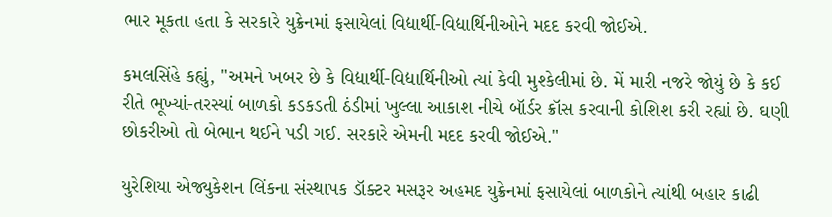ભાર મૂકતા હતા કે સરકારે યુક્રેનમાં ફસાયેલાં વિદ્યાર્થી-વિદ્યાર્થિનીઓને મદદ કરવી જોઈએ.

કમલસિંહે કહ્યું, "અમને ખબર છે કે વિદ્યાર્થી-વિદ્યાર્થિનીઓ ત્યાં કેવી મુશ્કેલીમાં છે. મેં મારી નજરે જોયું છે કે કઈ રીતે ભૂખ્યાં-તરસ્યાં બાળકો કડકડતી ઠંડીમાં ખુલ્લા આકાશ નીચે બૉર્ડર ક્રૉસ કરવાની કોશિશ કરી રહ્યાં છે. ઘણી છોકરીઓ તો બેભાન થઈને પડી ગઈ. સરકારે એમની મદદ કરવી જોઈએ."

યુરેશિયા એજ્યુકેશન લિંકના સંસ્થાપક ડૉક્ટર મસરૂર અહમદ યુક્રેનમાં ફસાયેલાં બાળકોને ત્યાંથી બહાર કાઢી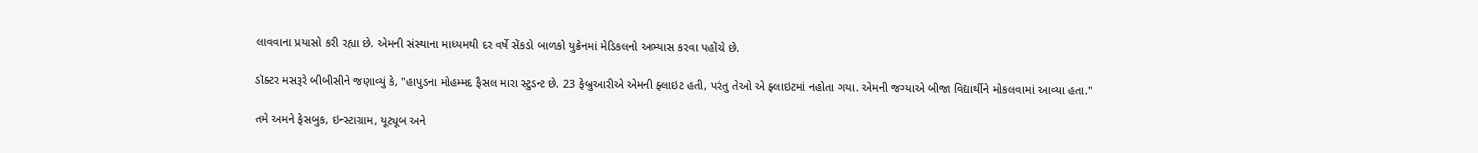લાવવાના પ્રયાસો કરી રહ્યા છે. એમની સંસ્થાના માધ્યમથી દર વર્ષે સેંકડો બાળકો યુક્રેનમાં મેડિકલનો અભ્યાસ કરવા પહોંચે છે.

ડૉક્ટર મસરૂરે બીબીસીને જણાવ્યું કે, "હાપુડના મોહમ્મદ ફૈસલ મારા સ્ટુડન્ટ છે. 23 ફેબ્રુઆરીએ એમની ફ્લાઇટ હતી, પરંતુ તેઓ એ ફ્લાઇટમાં નહોતા ગયા. એમની જગ્યાએ બીજા વિદ્યાર્થીને મોકલવામાં આવ્યા હતા."

તમે અમને ફેસબુક, ઇન્સ્ટાગ્રામ, યૂટ્યૂબ અને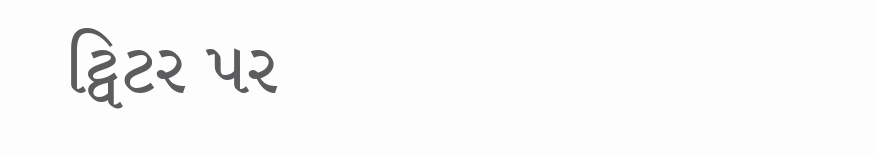ટ્વિટર પર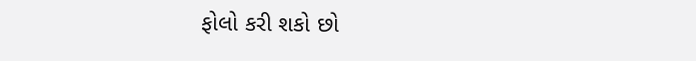ફોલો કરી શકો છો